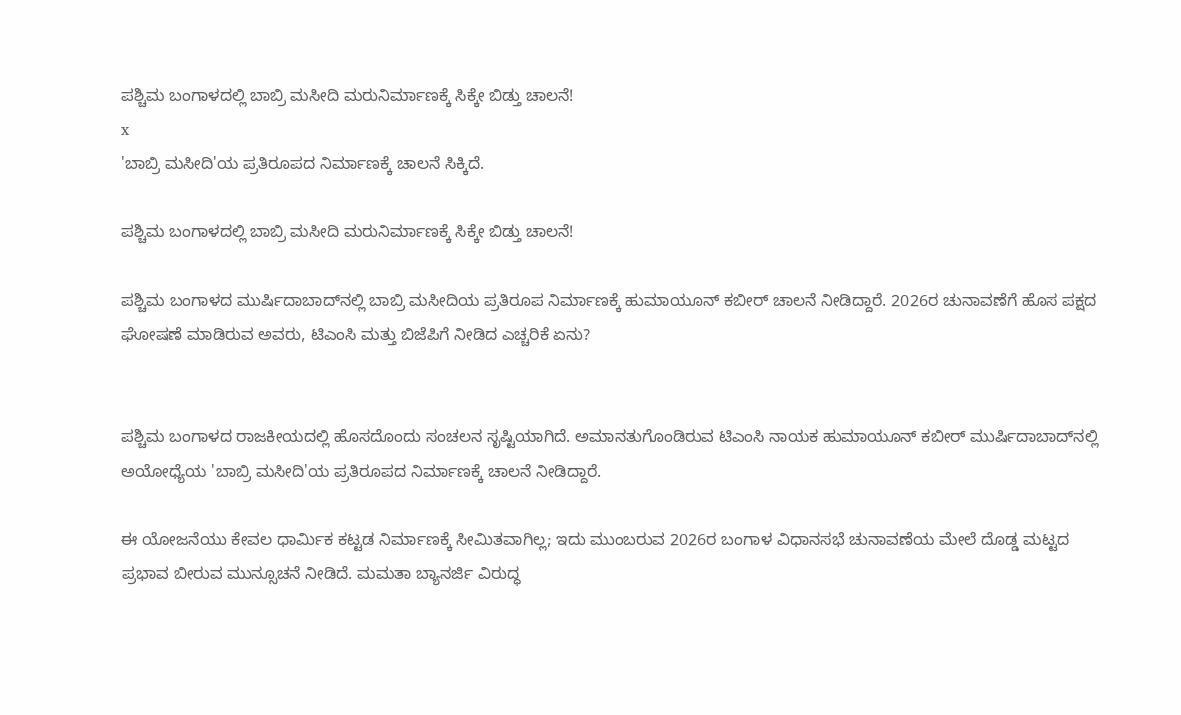ಪಶ್ಚಿಮ ಬಂಗಾಳದಲ್ಲಿ ಬಾಬ್ರಿ ಮಸೀದಿ ಮರುನಿರ್ಮಾಣಕ್ಕೆ ಸಿಕ್ಕೇ ಬಿಡ್ತು ಚಾಲನೆ!
x
'ಬಾಬ್ರಿ ಮಸೀದಿ'ಯ ಪ್ರತಿರೂಪದ ನಿರ್ಮಾಣಕ್ಕೆ ಚಾಲನೆ ಸಿಕ್ಕಿದೆ.

ಪಶ್ಚಿಮ ಬಂಗಾಳದಲ್ಲಿ ಬಾಬ್ರಿ ಮಸೀದಿ ಮರುನಿರ್ಮಾಣಕ್ಕೆ ಸಿಕ್ಕೇ ಬಿಡ್ತು ಚಾಲನೆ!

ಪಶ್ಚಿಮ ಬಂಗಾಳದ ಮುರ್ಷಿದಾಬಾದ್‌ನಲ್ಲಿ ಬಾಬ್ರಿ ಮಸೀದಿಯ ಪ್ರತಿರೂಪ ನಿರ್ಮಾಣಕ್ಕೆ ಹುಮಾಯೂನ್ ಕಬೀರ್ ಚಾಲನೆ ನೀಡಿದ್ದಾರೆ. 2026ರ ಚುನಾವಣೆಗೆ ಹೊಸ ಪಕ್ಷದ ಘೋಷಣೆ ಮಾಡಿರುವ ಅವರು, ಟಿಎಂಸಿ ಮತ್ತು ಬಿಜೆಪಿಗೆ ನೀಡಿದ ಎಚ್ಚರಿಕೆ ಏನು?


ಪಶ್ಚಿಮ ಬಂಗಾಳದ ರಾಜಕೀಯದಲ್ಲಿ ಹೊಸದೊಂದು ಸಂಚಲನ ಸೃಷ್ಟಿಯಾಗಿದೆ. ಅಮಾನತುಗೊಂಡಿರುವ ಟಿಎಂಸಿ ನಾಯಕ ಹುಮಾಯೂನ್ ಕಬೀರ್ ಮುರ್ಷಿದಾಬಾದ್‌ನಲ್ಲಿ ಅಯೋಧ್ಯೆಯ 'ಬಾಬ್ರಿ ಮಸೀದಿ'ಯ ಪ್ರತಿರೂಪದ ನಿರ್ಮಾಣಕ್ಕೆ ಚಾಲನೆ ನೀಡಿದ್ದಾರೆ.

ಈ ಯೋಜನೆಯು ಕೇವಲ ಧಾರ್ಮಿಕ ಕಟ್ಟಡ ನಿರ್ಮಾಣಕ್ಕೆ ಸೀಮಿತವಾಗಿಲ್ಲ; ಇದು ಮುಂಬರುವ 2026ರ ಬಂಗಾಳ ವಿಧಾನಸಭೆ ಚುನಾವಣೆಯ ಮೇಲೆ ದೊಡ್ಡ ಮಟ್ಟದ ಪ್ರಭಾವ ಬೀರುವ ಮುನ್ಸೂಚನೆ ನೀಡಿದೆ. ಮಮತಾ ಬ್ಯಾನರ್ಜಿ ವಿರುದ್ಧ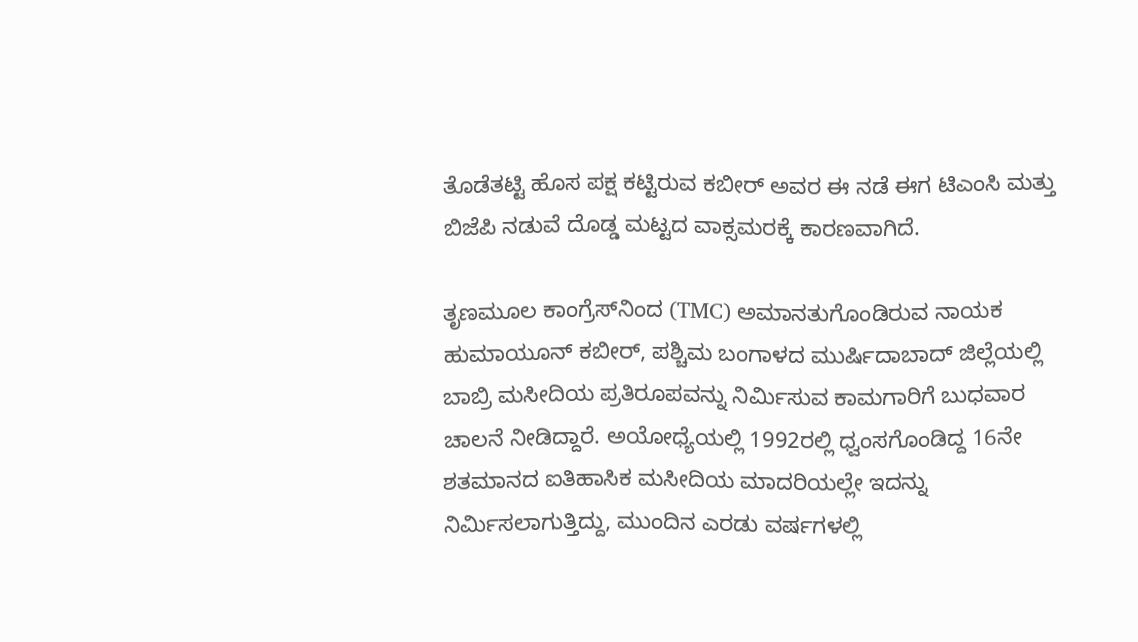ತೊಡೆತಟ್ಟಿ ಹೊಸ ಪಕ್ಷ ಕಟ್ಟಿರುವ ಕಬೀರ್ ಅವರ ಈ ನಡೆ ಈಗ ಟಿಎಂಸಿ ಮತ್ತು ಬಿಜೆಪಿ ನಡುವೆ ದೊಡ್ಡ ಮಟ್ಟದ ವಾಕ್ಸಮರಕ್ಕೆ ಕಾರಣವಾಗಿದೆ.

ತೃಣಮೂಲ ಕಾಂಗ್ರೆಸ್‌ನಿಂದ (TMC) ಅಮಾನತುಗೊಂಡಿರುವ ನಾಯಕ ಹುಮಾಯೂನ್ ಕಬೀರ್, ಪಶ್ಚಿಮ ಬಂಗಾಳದ ಮುರ್ಷಿದಾಬಾದ್ ಜಿಲ್ಲೆಯಲ್ಲಿ ಬಾಬ್ರಿ ಮಸೀದಿಯ ಪ್ರತಿರೂಪವನ್ನು ನಿರ್ಮಿಸುವ ಕಾಮಗಾರಿಗೆ ಬುಧವಾರ ಚಾಲನೆ ನೀಡಿದ್ದಾರೆ. ಅಯೋಧ್ಯೆಯಲ್ಲಿ 1992ರಲ್ಲಿ ಧ್ವಂಸಗೊಂಡಿದ್ದ 16ನೇ ಶತಮಾನದ ಐತಿಹಾಸಿಕ ಮಸೀದಿಯ ಮಾದರಿಯಲ್ಲೇ ಇದನ್ನು ನಿರ್ಮಿಸಲಾಗುತ್ತಿದ್ದು, ಮುಂದಿನ ಎರಡು ವರ್ಷಗಳಲ್ಲಿ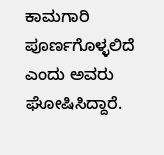ಕಾಮಗಾರಿ ಪೂರ್ಣಗೊಳ್ಳಲಿದೆ ಎಂದು ಅವರು ಘೋಷಿಸಿದ್ದಾರೆ.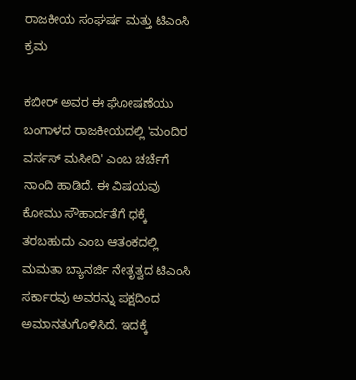ರಾಜಕೀಯ ಸಂಘರ್ಷ ಮತ್ತು ಟಿಎಂಸಿ ಕ್ರಮ

ಕಬೀರ್ ಅವರ ಈ ಘೋಷಣೆಯು ಬಂಗಾಳದ ರಾಜಕೀಯದಲ್ಲಿ 'ಮಂದಿರ ವರ್ಸಸ್ ಮಸೀದಿ' ಎಂಬ ಚರ್ಚೆಗೆ ನಾಂದಿ ಹಾಡಿದೆ. ಈ ವಿಷಯವು ಕೋಮು ಸೌಹಾರ್ದತೆಗೆ ಧಕ್ಕೆ ತರಬಹುದು ಎಂಬ ಆತಂಕದಲ್ಲಿ ಮಮತಾ ಬ್ಯಾನರ್ಜಿ ನೇತೃತ್ವದ ಟಿಎಂಸಿ ಸರ್ಕಾರವು ಅವರನ್ನು ಪಕ್ಷದಿಂದ ಅಮಾನತುಗೊಳಿಸಿದೆ. ಇದಕ್ಕೆ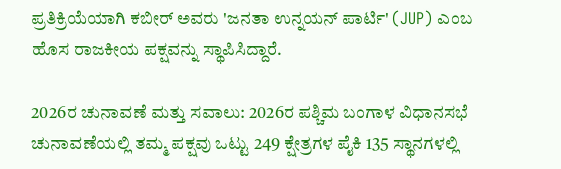ಪ್ರತಿಕ್ರಿಯೆಯಾಗಿ ಕಬೀರ್ ಅವರು 'ಜನತಾ ಉನ್ನಯನ್ ಪಾರ್ಟಿ' (JUP) ಎಂಬ ಹೊಸ ರಾಜಕೀಯ ಪಕ್ಷವನ್ನು ಸ್ಥಾಪಿಸಿದ್ದಾರೆ.

2026ರ ಚುನಾವಣೆ ಮತ್ತು ಸವಾಲು: 2026ರ ಪಶ್ಚಿಮ ಬಂಗಾಳ ವಿಧಾನಸಭೆ ಚುನಾವಣೆಯಲ್ಲಿ ತಮ್ಮ ಪಕ್ಷವು ಒಟ್ಟು 249 ಕ್ಷೇತ್ರಗಳ ಪೈಕಿ 135 ಸ್ಥಾನಗಳಲ್ಲಿ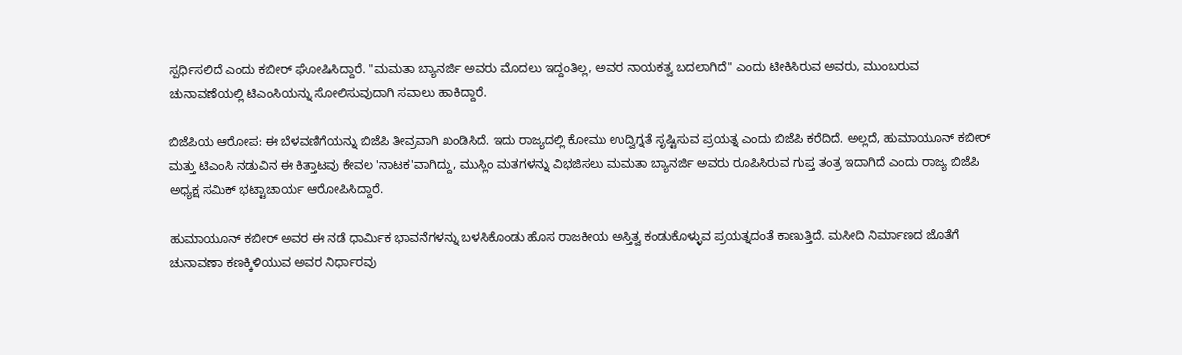ಸ್ಪರ್ಧಿಸಲಿದೆ ಎಂದು ಕಬೀರ್ ಘೋಷಿಸಿದ್ದಾರೆ. "ಮಮತಾ ಬ್ಯಾನರ್ಜಿ ಅವರು ಮೊದಲು ಇದ್ದಂತಿಲ್ಲ, ಅವರ ನಾಯಕತ್ವ ಬದಲಾಗಿದೆ" ಎಂದು ಟೀಕಿಸಿರುವ ಅವರು, ಮುಂಬರುವ ಚುನಾವಣೆಯಲ್ಲಿ ಟಿಎಂಸಿಯನ್ನು ಸೋಲಿಸುವುದಾಗಿ ಸವಾಲು ಹಾಕಿದ್ದಾರೆ.

ಬಿಜೆಪಿಯ ಆರೋಪ: ಈ ಬೆಳವಣಿಗೆಯನ್ನು ಬಿಜೆಪಿ ತೀವ್ರವಾಗಿ ಖಂಡಿಸಿದೆ. ಇದು ರಾಜ್ಯದಲ್ಲಿ ಕೋಮು ಉದ್ವಿಗ್ನತೆ ಸೃಷ್ಟಿಸುವ ಪ್ರಯತ್ನ ಎಂದು ಬಿಜೆಪಿ ಕರೆದಿದೆ. ಅಲ್ಲದೆ, ಹುಮಾಯೂನ್ ಕಬೀರ್ ಮತ್ತು ಟಿಎಂಸಿ ನಡುವಿನ ಈ ಕಿತ್ತಾಟವು ಕೇವಲ 'ನಾಟಕ'ವಾಗಿದ್ದು, ಮುಸ್ಲಿಂ ಮತಗಳನ್ನು ವಿಭಜಿಸಲು ಮಮತಾ ಬ್ಯಾನರ್ಜಿ ಅವರು ರೂಪಿಸಿರುವ ಗುಪ್ತ ತಂತ್ರ ಇದಾಗಿದೆ ಎಂದು ರಾಜ್ಯ ಬಿಜೆಪಿ ಅಧ್ಯಕ್ಷ ಸಮಿಕ್ ಭಟ್ಟಾಚಾರ್ಯ ಆರೋಪಿಸಿದ್ದಾರೆ.

ಹುಮಾಯೂನ್ ಕಬೀರ್ ಅವರ ಈ ನಡೆ ಧಾರ್ಮಿಕ ಭಾವನೆಗಳನ್ನು ಬಳಸಿಕೊಂಡು ಹೊಸ ರಾಜಕೀಯ ಅಸ್ತಿತ್ವ ಕಂಡುಕೊಳ್ಳುವ ಪ್ರಯತ್ನದಂತೆ ಕಾಣುತ್ತಿದೆ. ಮಸೀದಿ ನಿರ್ಮಾಣದ ಜೊತೆಗೆ ಚುನಾವಣಾ ಕಣಕ್ಕಿಳಿಯುವ ಅವರ ನಿರ್ಧಾರವು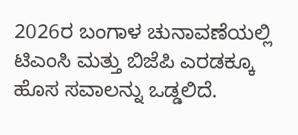2026ರ ಬಂಗಾಳ ಚುನಾವಣೆಯಲ್ಲಿ ಟಿಎಂಸಿ ಮತ್ತು ಬಿಜೆಪಿ ಎರಡಕ್ಕೂ ಹೊಸ ಸವಾಲನ್ನು ಒಡ್ಡಲಿದೆ.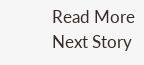Read More
Next Story